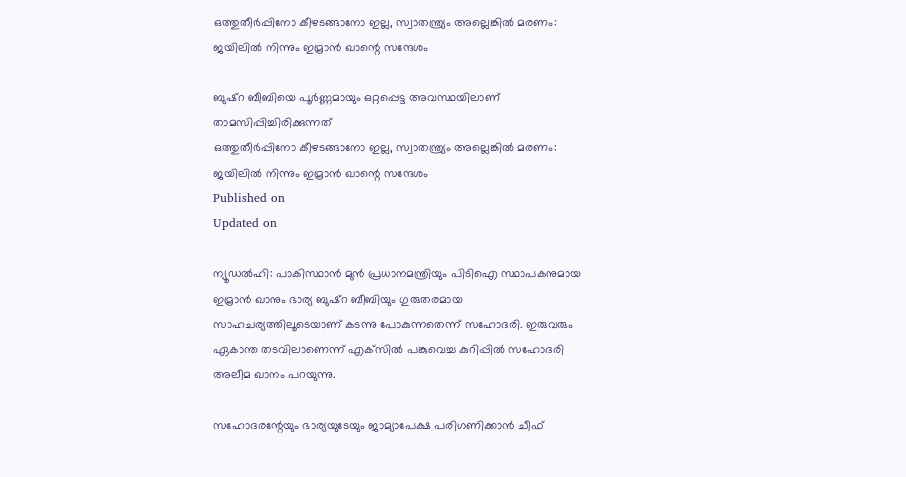ഒത്തുതീര്‍പ്പിനോ കീഴടങ്ങാനോ ഇല്ല, സ്വാതന്ത്ര്യം അല്ലെങ്കില്‍ മരണം: ജയിലില്‍ നിന്നും ഇമ്രാന്‍ ഖാന്റെ സന്ദേശം

ബുഷ്റ ബീബിയെ പൂര്‍ണ്ണമായും ഒറ്റപ്പെട്ട അവസ്ഥയിലാണ് താമസിപ്പിച്ചിരിക്കുന്നത്
ഒത്തുതീര്‍പ്പിനോ കീഴടങ്ങാനോ ഇല്ല, സ്വാതന്ത്ര്യം അല്ലെങ്കില്‍ മരണം: ജയിലില്‍ നിന്നും ഇമ്രാന്‍ ഖാന്റെ സന്ദേശം
Published on
Updated on

ന്യൂഡല്‍ഹി: പാകിസ്ഥാന്‍ മുന്‍ പ്രധാനമന്ത്രിയും പിടിഐ സ്ഥാപകനുമായ ഇമ്രാന്‍ ഖാനും ഭാര്യ ബുഷ്‌റ ബീബിയും ഗുരുതരമായ സാഹചര്യത്തിലൂടെയാണ് കടന്നു പോകുന്നതെന്ന് സഹോദരി. ഇരുവരും ഏകാന്ത തടവിലാണെന്ന് എക്‌സില്‍ പങ്കുവെച്ച കുറിപ്പില്‍ സഹോദരി അലീമ ഖാനം പറയുന്നു.

സഹോദരന്റേയും ഭാര്യയുടേയും ജാമ്യാപേക്ഷ പരിഗണിക്കാന്‍ ചീഫ്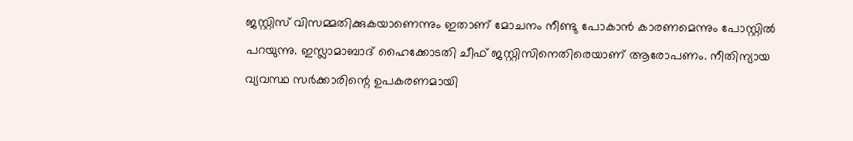ജസ്റ്റിസ് വിസമ്മതിക്കുകയാണെന്നും ഇതാണ് മോചനം നീണ്ടു പോകാന്‍ കാരണമെന്നും പോസ്റ്റില്‍ പറയുന്നു. ഇസ്ലാമാബാദ് ഹൈക്കോടതി ചീഫ് ജസ്റ്റിസിനെതിരെയാണ് ആരോപണം. നീതിന്യായ വ്യവസ്ഥ സര്‍ക്കാരിന്റെ ഉപകരണമായി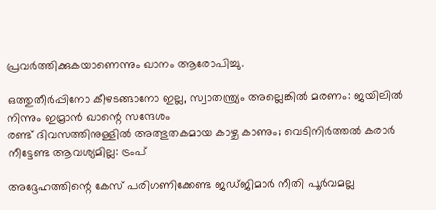പ്രവര്‍ത്തിക്കുകയാണെന്നും ഖാനം ആരോപിച്ചു.

ഒത്തുതീര്‍പ്പിനോ കീഴടങ്ങാനോ ഇല്ല, സ്വാതന്ത്ര്യം അല്ലെങ്കില്‍ മരണം: ജയിലില്‍ നിന്നും ഇമ്രാന്‍ ഖാന്റെ സന്ദേശം
രണ്ട് ദിവസത്തിനുള്ളില്‍ അത്ഭുതകമായ കാഴ്ച കാണും; വെടിനിര്‍ത്തല്‍ കരാര്‍ നീട്ടേണ്ട ആവശ്യമില്ല: ട്രംപ്

അദ്ദേഹത്തിന്റെ കേസ് പരിഗണിക്കേണ്ട ജഡ്ജിമാര്‍ നീതി പൂര്‍വമല്ല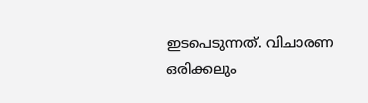ഇടപെടുന്നത്. വിചാരണ ഒരിക്കലും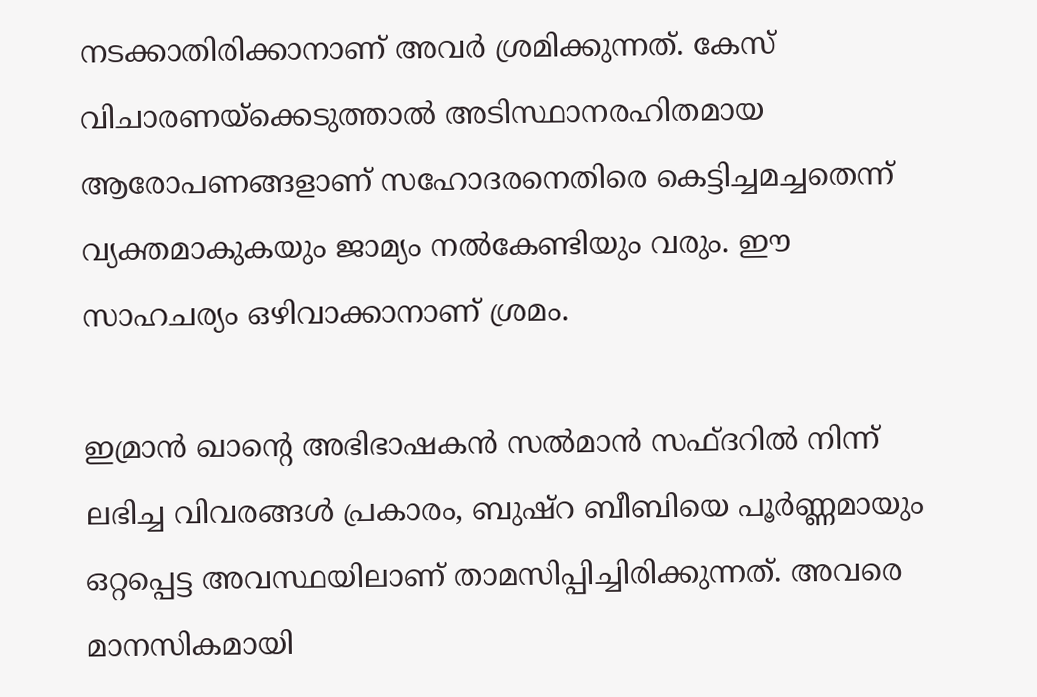നടക്കാതിരിക്കാനാണ് അവര്‍ ശ്രമിക്കുന്നത്. കേസ് വിചാരണയ്‌ക്കെടുത്താല്‍ അടിസ്ഥാനരഹിതമായ ആരോപണങ്ങളാണ് സഹോദരനെതിരെ കെട്ടിച്ചമച്ചതെന്ന് വ്യക്തമാകുകയും ജാമ്യം നല്‍കേണ്ടിയും വരും. ഈ സാഹചര്യം ഒഴിവാക്കാനാണ് ശ്രമം.

ഇമ്രാന്‍ ഖാന്റെ അഭിഭാഷകന്‍ സല്‍മാന്‍ സഫ്ദറില്‍ നിന്ന് ലഭിച്ച വിവരങ്ങള്‍ പ്രകാരം, ബുഷ്റ ബീബിയെ പൂര്‍ണ്ണമായും ഒറ്റപ്പെട്ട അവസ്ഥയിലാണ് താമസിപ്പിച്ചിരിക്കുന്നത്. അവരെ മാനസികമായി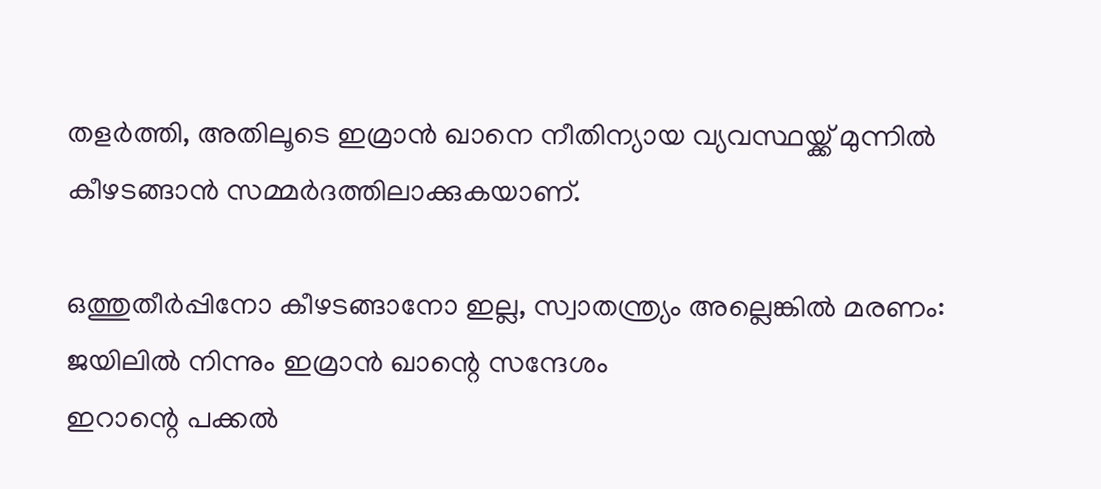തളര്‍ത്തി, അതിലൂടെ ഇമ്രാന്‍ ഖാനെ നീതിന്യായ വ്യവസ്ഥയ്ക്ക് മുന്നില്‍ കീഴടങ്ങാന്‍ സമ്മര്‍ദത്തിലാക്കുകയാണ്.

ഒത്തുതീര്‍പ്പിനോ കീഴടങ്ങാനോ ഇല്ല, സ്വാതന്ത്ര്യം അല്ലെങ്കില്‍ മരണം: ജയിലില്‍ നിന്നും ഇമ്രാന്‍ ഖാന്റെ സന്ദേശം
ഇറാന്റെ പക്കല്‍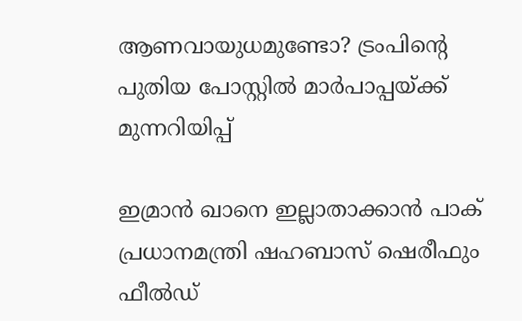ആണവായുധമുണ്ടോ? ട്രംപിന്റെ പുതിയ പോസ്റ്റില്‍ മാര്‍പാപ്പയ്ക്ക് മുന്നറിയിപ്പ്

ഇമ്രാന്‍ ഖാനെ ഇല്ലാതാക്കാന്‍ പാക് പ്രധാനമന്ത്രി ഷഹബാസ് ഷെരീഫും ഫീല്‍ഡ്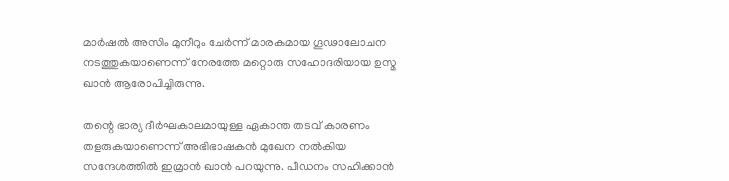മാര്‍ഷല്‍ അസിം മുനീറും ചേര്‍ന്ന് മാരകമായ ഗൂഢാലോചന നടത്തുകയാണെന്ന് നേരത്തേ മറ്റൊരു സഹോദരിയായ ഉസ്മ ഖാന്‍ ആരോപിച്ചിരുന്നു.

തന്റെ ഭാര്യ ദീര്‍ഘകാലമായുള്ള ഏകാന്ത തടവ് കാരണം തളരുകയാണെന്ന് അഭിഭാഷകന്‍ മുഖേന നല്‍കിയ സന്ദേശത്തില്‍ ഇമ്രാന്‍ ഖാന്‍ പറയുന്നു. പീഡനം സഹിക്കാന്‍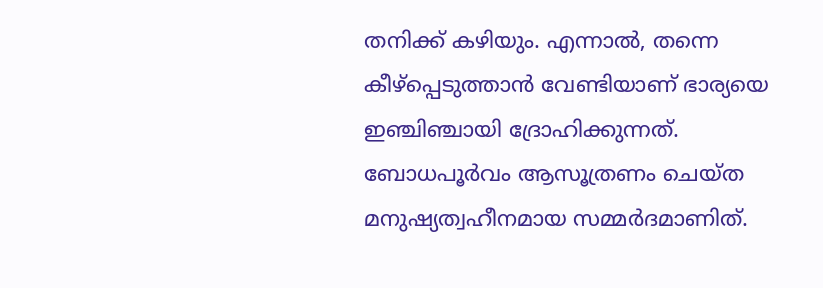തനിക്ക് കഴിയും. എന്നാല്‍, തന്നെ കീഴ്‌പ്പെടുത്താന്‍ വേണ്ടിയാണ് ഭാര്യയെ ഇഞ്ചിഞ്ചായി ദ്രോഹിക്കുന്നത്. ബോധപൂര്‍വം ആസൂത്രണം ചെയ്ത മനുഷ്യത്വഹീനമായ സമ്മര്‍ദമാണിത്.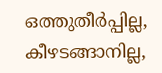ഒത്തുതീര്‍പ്പില്ല, കീഴടങ്ങാനില്ല,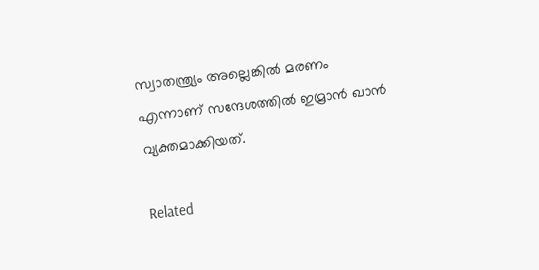സ്വാതന്ത്ര്യം അല്ലെങ്കില്‍ മരണം എന്നാണ് സന്ദേശത്തില്‍ ഇമ്രാന്‍ ഖാന്‍ വ്യക്തമാക്കിയത്.

Related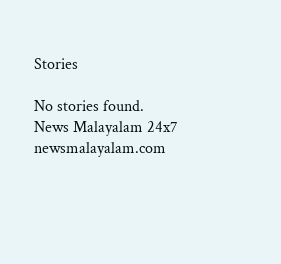Stories

No stories found.
News Malayalam 24x7
newsmalayalam.com